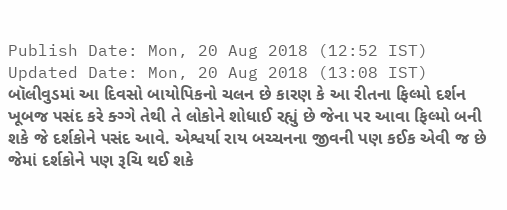Publish Date: Mon, 20 Aug 2018 (12:52 IST)
Updated Date: Mon, 20 Aug 2018 (13:08 IST)
બૉલીવુડમાં આ દિવસો બાયોપિકનો ચલન છે કારણ કે આ રીતના ફિલ્મો દર્શન ખૂબજ પસંદ કરે ક્ગ્ગે તેથી તે લોકોને શોધાઈ રહ્યું છે જેના પર આવા ફિલ્મો બની શકે જે દર્શકોને પસંદ આવે. એશ્વર્યા રાય બચ્ચનના જીવની પણ કઈક એવી જ છે જેમાં દર્શકોને પણ રૂચિ થઈ શકે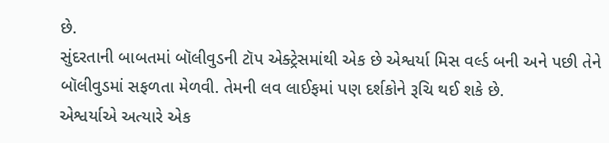છે.
સુંદરતાની બાબતમાં બૉલીવુડની ટૉપ એક્ટ્રેસમાંથી એક છે એશ્વર્યા મિસ વર્લ્ડ બની અને પછી તેને બૉલીવુડમાં સફળતા મેળવી. તેમની લવ લાઈફમાં પણ દર્શકોને રૂચિ થઈ શકે છે.
એશ્વર્યાએ અત્યારે એક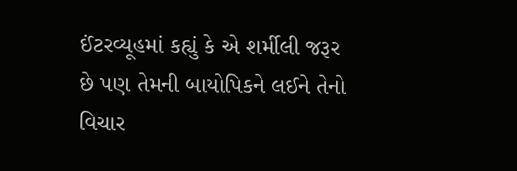ઈંટરવ્યૂહમાં કહ્યું કે એ શર્મીલી જરૂર છે પણ તેમની બાયોપિકને લઈને તેનો વિચાર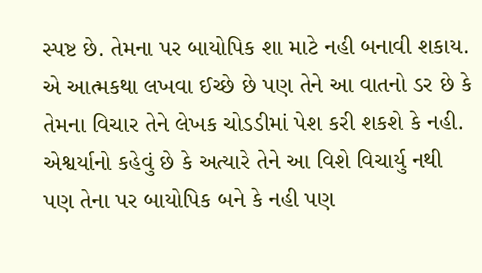સ્પષ્ટ છે. તેમના પર બાયોપિક શા માટે નહી બનાવી શકાય. એ આત્મકથા લખવા ઈચ્છે છે પણ તેને આ વાતનો ડર છે કે તેમના વિચાર તેને લેખક ચોડડીમાં પેશ કરી શકશે કે નહી.
એશ્વર્યાનો કહેવું છે કે અત્યારે તેને આ વિશે વિચાર્યુ નથી પણ તેના પર બાયોપિક બને કે નહી પણ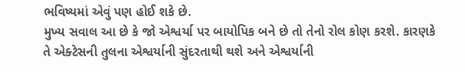ભવિષ્યમાં એવું પણ હોઈ શકે છે.
મુખ્ય સવાલ આ છે કે જો એશ્વર્યા પર બાયોપિક બને છે તો તેનો રોલ કોણ કરશે. કારણકે તે એક્ટેસની તુલના એશ્વર્યાની સુંદરતાથી થશે અને એશ્વર્યાની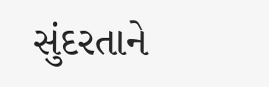સુંદરતાને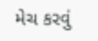મેચ કરવું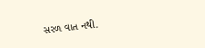સરળ વાત નથી.